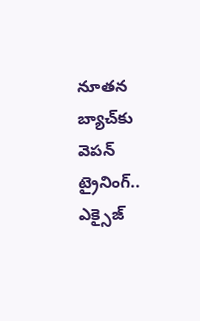నూతన బ్యాచ్‌కు వెపన్‌ ట్రైనింగ్‌‌.. ఎక్సైజ్‌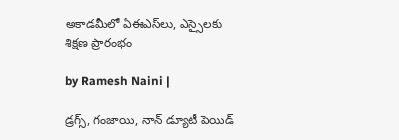అకాడమీలో ఏఈఎస్‌లు, ఎస్సైలకు శిక్షణ ప్రారంభం

by Ramesh Naini |

డ్రగ్స్‌, గంజాయి, నాన్‌ డ్యూటీ పెయిడ్‌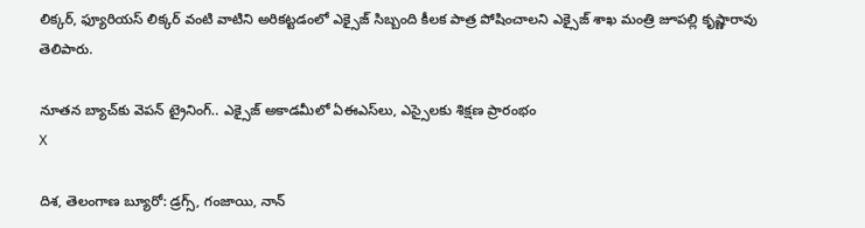లిక్కర్‌, ఫ్యూరియస్‌ లిక్కర్‌ వంటి వాటిని అరికట్టడంలో ఎక్సైజ్‌ సిబ్బంది కీలక పాత్ర పోషించాలని ఎక్సైజ్ శాఖ మంత్రి జూపల్లి కృష్ణారావు తెలిపారు.

నూతన బ్యాచ్‌కు వెపన్‌ ట్రైనింగ్‌‌.. ఎక్సైజ్‌ అకాడమీలో ఏఈఎస్‌లు, ఎస్సైలకు శిక్షణ ప్రారంభం
X

దిశ, తెలంగాణ బ్యూరో: డ్రగ్స్‌, గంజాయి, నాన్‌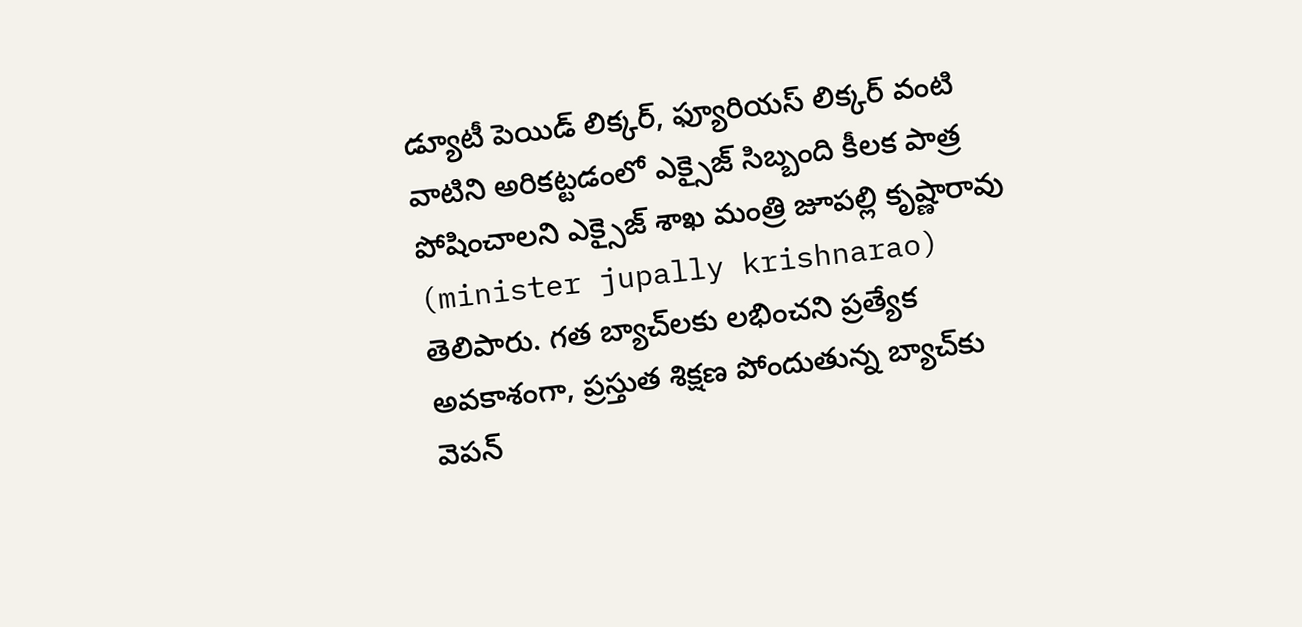డ్యూటీ పెయిడ్‌ లిక్కర్‌, ఫ్యూరియస్‌ లిక్కర్‌ వంటి వాటిని అరికట్టడంలో ఎక్సైజ్‌ సిబ్బంది కీలక పాత్ర పోషించాలని ఎక్సైజ్ శాఖ మంత్రి జూపల్లి కృష్ణారావు (minister jupally krishnarao) తెలిపారు. గత బ్యాచ్‌లకు లభించని ప్రత్యేక అవకాశంగా, ప్రస్తుత శిక్షణ పోందుతున్న బ్యాచ్‌కు వెపన్‌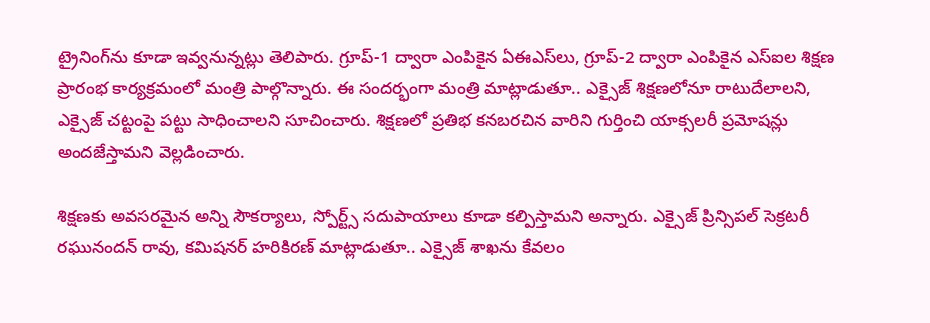ట్రైనింగ్‌‌ను కూడా ఇవ్వనున్నట్లు తెలిపారు. గ్రూప్‌-1 ద్వారా ఎంపికైన ఏఈఎస్‌లు, గ్రూప్‌-2 ద్వారా ఎంపికైన ఎస్ఐల శిక్షణ ప్రారంభ కార్యక్రమంలో మంత్రి పాల్గొన్నారు. ఈ సందర్భంగా మంత్రి మాట్లాడుతూ.. ఎక్సైజ్‌ శిక్షణలోనూ రాటుదేలాలని, ఎక్సైజ్‌ చట్టంపై పట్టు సాధించాలని సూచించారు. శిక్షణలో ప్రతిభ కనబరచిన వారిని గుర్తించి యాక్సలరీ ప్రమోషన్లు అందజేస్తామని వెల్లడించారు.

శిక్షణకు అవసరమైన అన్ని సౌకర్యాలు, స్పోర్ట్స్‌ సదుపాయాలు కూడా కల్పిస్తామని అన్నారు. ఎక్సైజ్ ప్రిన్సిపల్ సెక్రటరీ రఘునందన్‌ రావు, కమిషనర్ హరికిరణ్ మాట్లాడుతూ.. ఎక్సైజ్‌ శాఖను కేవలం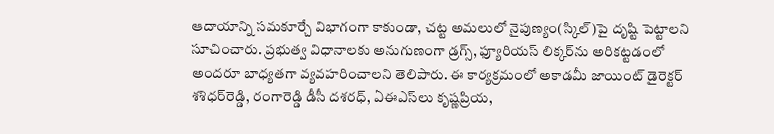ఆదాయాన్ని సమకూర్చే విభాగంగా కాకుండా, చట్ట అమలులో నైపుణ్యం(స్కిల్‌)పై దృష్టి పెట్టాలని సూచించారు. ప్రభుత్వ విధానాలకు అనుగుణంగా డ్రగ్స్‌, ఫ్యూరియస్‌ లిక్కర్‌ను అరికట్టడంలో అందరూ బాధ్యతగా వ్యవహరించాలని తెలిపారు. ఈ కార్యక్రమంలో అకాడమీ జాయింట్‌ డైరెక్టర్‌ శశిధర్‌రెడ్డి, రంగారెడ్డి డీసీ దశరధ్, ఏఈఎస్‌లు కృష్ణప్రియ,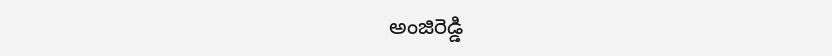అంజిరెడ్డి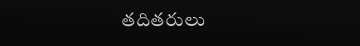తదితరులు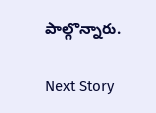పాల్గొన్నారు.

Next Story